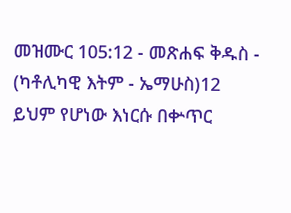መዝሙር 105:12 - መጽሐፍ ቅዱስ - (ካቶሊካዊ እትም - ኤማሁስ)12 ይህም የሆነው እነርሱ በቍጥር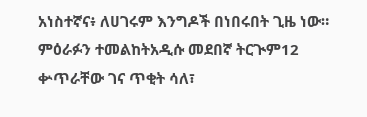አነስተኛና፥ ለሀገሩም እንግዶች በነበሩበት ጊዜ ነው። ምዕራፉን ተመልከትአዲሱ መደበኛ ትርጒም12 ቍጥራቸው ገና ጥቂት ሳለ፣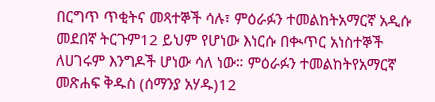በርግጥ ጥቂትና መጻተኞች ሳሉ፣ ምዕራፉን ተመልከትአማርኛ አዲሱ መደበኛ ትርጉም12 ይህም የሆነው እነርሱ በቊጥር አነስተኞች ለሀገሩም እንግዶች ሆነው ሳለ ነው። ምዕራፉን ተመልከትየአማርኛ መጽሐፍ ቅዱስ (ሰማንያ አሃዱ)12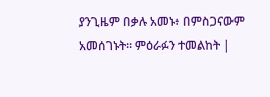ያንጊዜም በቃሉ አመኑ፥ በምስጋናውም አመሰገኑት። ምዕራፉን ተመልከት |